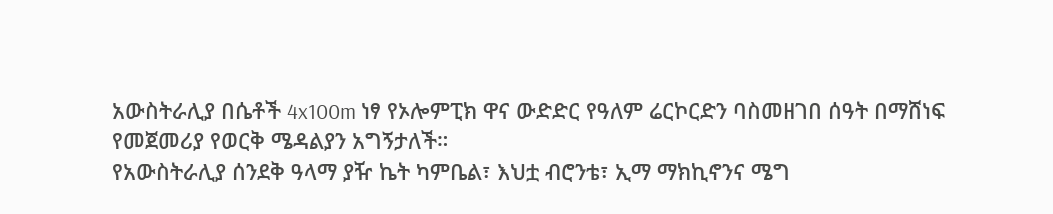አውስትራሊያ በሴቶች 4x100m ነፃ የኦሎምፒክ ዋና ውድድር የዓለም ሬርኮርድን ባስመዘገበ ሰዓት በማሸነፍ የመጀመሪያ የወርቅ ሜዳልያን አግኝታለች።
የአውስትራሊያ ሰንደቅ ዓላማ ያዥ ኬት ካምቤል፣ እህቷ ብሮንቴ፣ ኢማ ማክኪኖንና ሜግ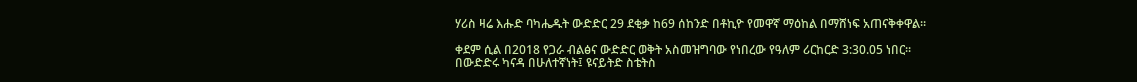ሃሪስ ዛሬ እሑድ ባካሔዱት ውድድር 29 ደቂቃ ከ69 ሰከንድ በቶኪዮ የመዋኛ ማዕከል በማሸነፍ አጠናቅቀዋል።

ቀደም ሲል በ2018 የጋራ ብልፅና ውድድር ወቅት አስመዝግባው የነበረው የዓለም ሪርከርድ 3:30.05 ነበር።
በውድድሩ ካናዳ በሁለተኛነት፤ ዩናይትድ ስቴትስ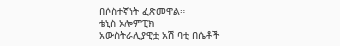በሶስተኛነት ፈጽመዋል።
ቴኒስ ኦሎምፒክ
አውስትራሊያዊቷ አሽ ባቲ በሴቶች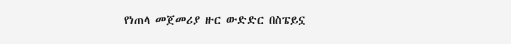የነጠላ መጀመሪያ ዙር ውድድር በስፔይኗ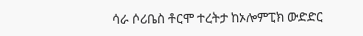ሳራ ሶሪቤስ ቶርሞ ተረትታ ከኦሎምፒክ ውድድር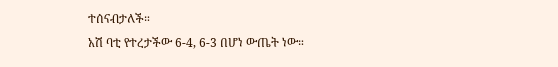ተሰናብታለች።
አሽ ባቲ የተረታችው 6-4, 6-3 በሆነ ውጤት ነው።